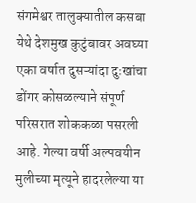संगमेश्वर तालुक्यातील कसबा येथे देशमुख कुटुंबावर अवघ्या एका वर्षात दुसऱ्यांदा दुःखांचा डोंगर कोसळल्याने संपूर्ण परिसरात शोककळा पसरली आहे. गेल्या वर्षी अल्पवयीन मुलीच्या मृत्यूने हादरलेल्या या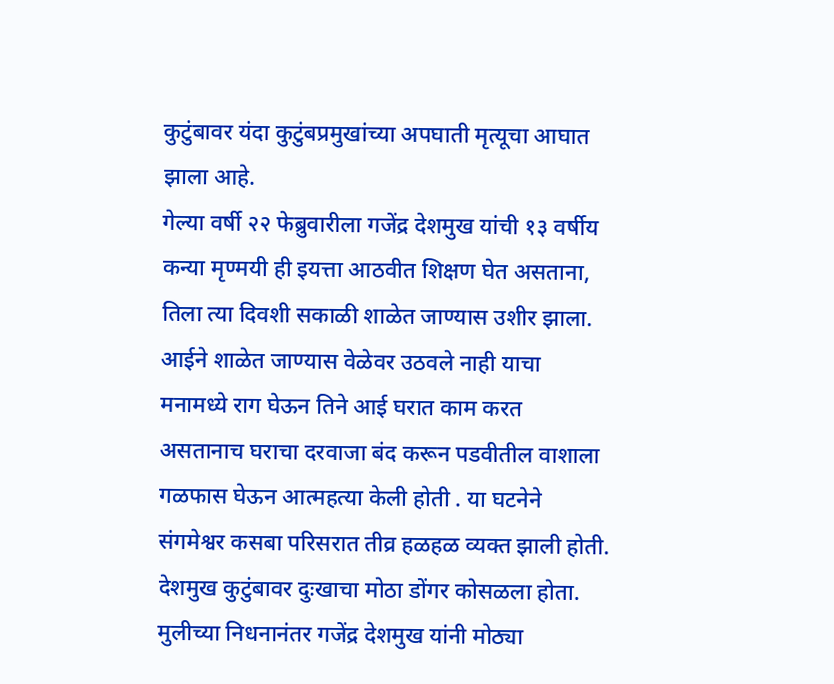कुटुंबावर यंदा कुटुंबप्रमुखांच्या अपघाती मृत्यूचा आघात झाला आहे.
गेल्या वर्षी २२ फेब्रुवारीला गजेंद्र देशमुख यांची १३ वर्षीय कन्या मृण्मयी ही इयत्ता आठवीत शिक्षण घेत असताना, तिला त्या दिवशी सकाळी शाळेत जाण्यास उशीर झाला. आईने शाळेत जाण्यास वेळेवर उठवले नाही याचा मनामध्ये राग घेऊन तिने आई घरात काम करत असतानाच घराचा दरवाजा बंद करून पडवीतील वाशाला गळफास घेऊन आत्महत्या केली होती . या घटनेने संगमेश्वर कसबा परिसरात तीव्र हळहळ व्यक्त झाली होती. देशमुख कुटुंबावर दुःखाचा मोठा डोंगर कोसळला होता.
मुलीच्या निधनानंतर गजेंद्र देशमुख यांनी मोठ्या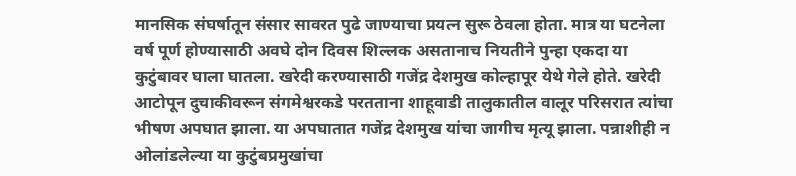मानसिक संघर्षातून संसार सावरत पुढे जाण्याचा प्रयत्न सुरू ठेवला होता. मात्र या घटनेला वर्ष पूर्ण होण्यासाठी अवघे दोन दिवस शिल्लक असतानाच नियतीने पुन्हा एकदा या कुटुंबावर घाला घातला. खरेदी करण्यासाठी गजेंद्र देशमुख कोल्हापूर येथे गेले होते. खरेदी आटोपून दुचाकीवरून संगमेश्वरकडे परतताना शाहूवाडी तालुकातील वालूर परिसरात त्यांचा भीषण अपघात झाला. या अपघातात गजेंद्र देशमुख यांचा जागीच मृत्यू झाला. पन्नाशीही न ओलांडलेल्या या कुटुंबप्रमुखांचा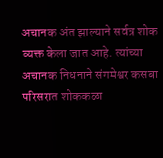अचानक अंत झाल्याने सर्वत्र शोक व्यक्त केला जात आहे. त्यांच्या अचानक निधनाने संगमेश्वर कसबा परिसरात शोककळा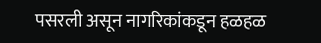पसरली असून नागरिकांकडून हळहळ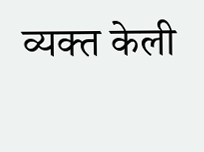व्यक्त केली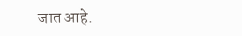जात आहे.